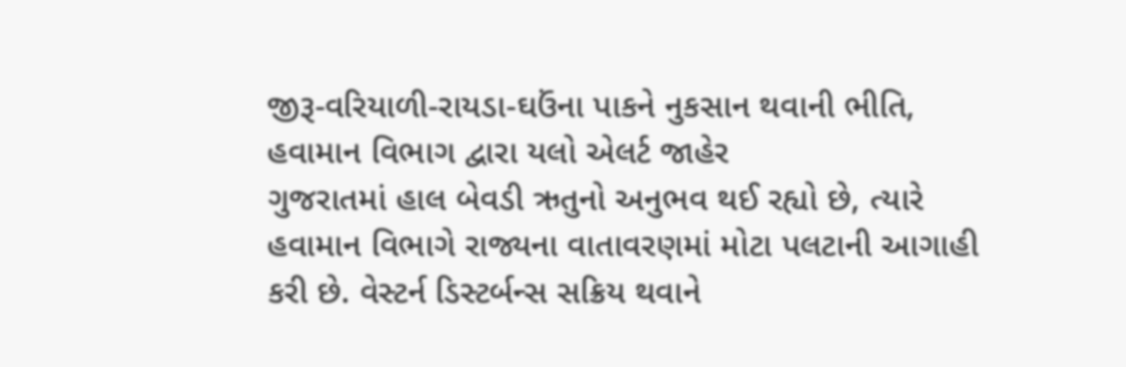જીરૂ-વરિયાળી-રાયડા-ઘઉંના પાકને નુકસાન થવાની ભીતિ, હવામાન વિભાગ દ્વારા યલો એલર્ટ જાહેર
ગુજરાતમાં હાલ બેવડી ઋતુનો અનુભવ થઈ રહ્યો છે, ત્યારે હવામાન વિભાગે રાજ્યના વાતાવરણમાં મોટા પલટાની આગાહી કરી છે. વેસ્ટર્ન ડિસ્ટર્બન્સ સક્રિય થવાને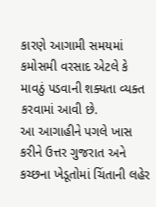કારણે આગામી સમયમાં કમોસમી વરસાદ એટલે કે માવઠું પડવાની શક્યતા વ્યક્ત કરવામાં આવી છે.
આ આગાહીને પગલે ખાસ કરીને ઉત્તર ગુજરાત અને કચ્છના ખેડૂતોમાં ચિંતાની લહેર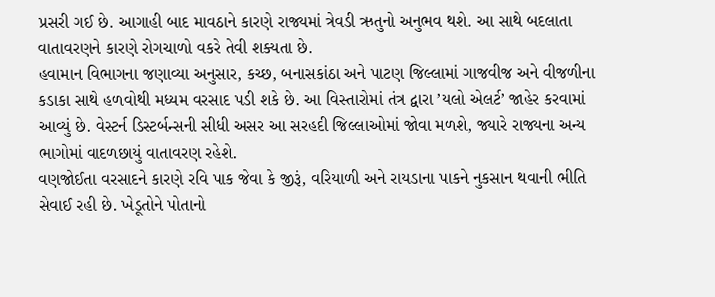પ્રસરી ગઈ છે. આગાહી બાદ માવઠાને કારણે રાજ્યમાં ત્રેવડી ઋતુનો અનુભવ થશે. આ સાથે બદલાતા વાતાવરણને કારણે રોગચાળો વકરે તેવી શક્યતા છે.
હવામાન વિભાગના જણાવ્યા અનુસાર, કચ્છ, બનાસકાંઠા અને પાટણ જિલ્લામાં ગાજવીજ અને વીજળીના કડાકા સાથે હળવોથી મધ્યમ વરસાદ પડી શકે છે. આ વિસ્તારોમાં તંત્ર દ્વારા ’યલો એલર્ટ’ જાહેર કરવામાં આવ્યું છે. વેસ્ટર્ન ડિસ્ટર્બન્સની સીધી અસર આ સરહદી જિલ્લાઓમાં જોવા મળશે, જ્યારે રાજ્યના અન્ય ભાગોમાં વાદળછાયું વાતાવરણ રહેશે.
વણજોઈતા વરસાદને કારણે રવિ પાક જેવા કે જીરૂં, વરિયાળી અને રાયડાના પાકને નુકસાન થવાની ભીતિ સેવાઈ રહી છે. ખેડૂતોને પોતાનો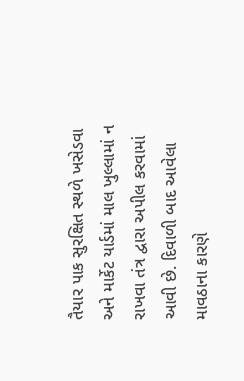તૈયાર પાક સુરક્ષિત સ્થળે ખસેડવા અને માર્કેટ યાર્ડમાં માલ ખુલ્લામાં ન રાખવા તંત્ર દ્વારા અપીલ કરવામાં આવી છે. દિવાળી બાદ આવેલા માવઠાના કારણે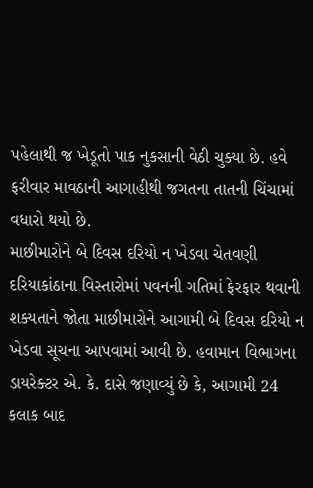પહેલાથી જ ખેડૂતો પાક નુકસાની વેઠી ચુક્યા છે. હવે ફરીવાર માવઠાની આગાહીથી જગતના તાતની ચિંચામાં વધારો થયો છે.
માછીમારોને બે દિવસ દરિયો ન ખેડવા ચેતવણી
દરિયાકાંઠાના વિસ્તારોમાં પવનની ગતિમાં ફેરફાર થવાની શક્યતાને જોતા માછીમારોને આગામી બે દિવસ દરિયો ન ખેડવા સૂચના આપવામાં આવી છે. હવામાન વિભાગના ડાયરેક્ટર એ. કે. દાસે જણાવ્યું છે કે, આગામી 24 કલાક બાદ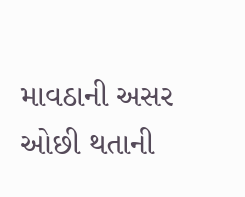માવઠાની અસર ઓછી થતાની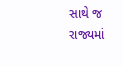સાથે જ રાજ્યમાં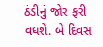ઠંડીનું જોર ફરી વધશે. બે દિવસ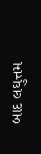બાદ લઘુત્તમ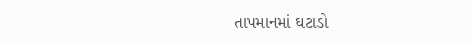તાપમાનમાં ઘટાડો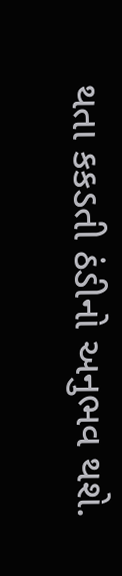થતા કકડતી ઠંડીનો અનુભવ થશે.